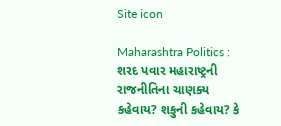Site icon

Maharashtra Politics : શરદ પવાર મહારાષ્ટ્રની રાજનીતિના ચાણક્ય કહેવાય? શકુની કહેવાય? કે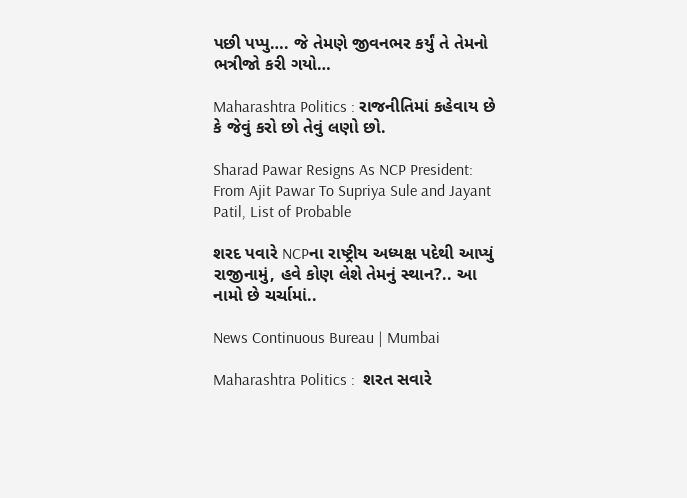પછી પપ્પુ…. જે તેમણે જીવનભર કર્યું તે તેમનો ભત્રીજો કરી ગયો…

Maharashtra Politics : રાજનીતિમાં કહેવાય છે કે જેવું કરો છો તેવું લણો છો.

Sharad Pawar Resigns As NCP President: From Ajit Pawar To Supriya Sule and Jayant Patil, List of Probable

શરદ પવારે NCPના રાષ્ટ્રીય અધ્યક્ષ પદેથી આપ્યું રાજીનામું, હવે કોણ લેશે તેમનું સ્થાન?.. આ નામો છે ચર્ચામાં..

News Continuous Bureau | Mumbai

Maharashtra Politics :  શરત સવારે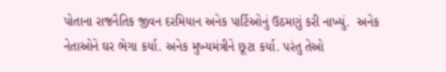પોતાના રાજનૈતિક જીવન દરમિયાન અનેક પાર્ટિઓનું ઉઠમણું કરી નાખ્યું.  અનેક નેતાઓને ઘર ભેગા કર્યા. અનેક મુખ્યમંત્રીને છૂટા કર્યા. પરંતુ તેઓ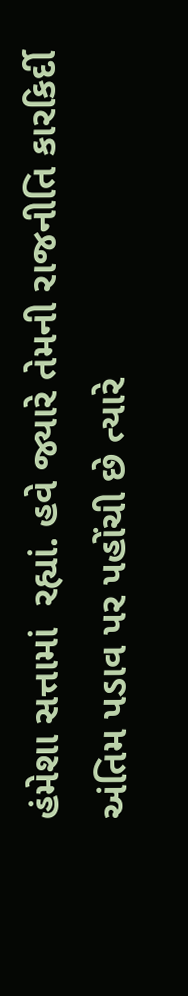હંમેશા સત્તામાં  રહ્યાં. હવે જ્યારે તેમની રાજનીતિ કારકિર્દી અંતિમ પડાવ પર પહોંચી છે ત્યારે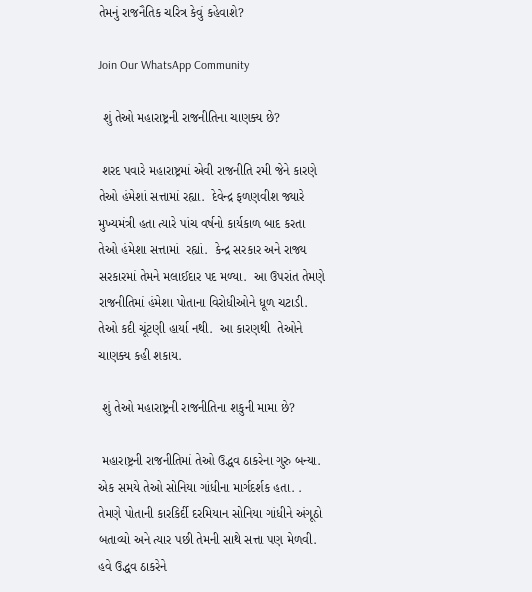તેમનું રાજનૈતિક ચરિત્ર કેવું કહેવાશે?

Join Our WhatsApp Community

 શું તેઓ મહારાષ્ટ્રની રાજનીતિના ચાણક્ય છે?

 શરદ પવારે મહારાષ્ટ્રમાં એવી રાજનીતિ રમી જેને કારણે તેઓ હંમેશાં સત્તામાં રહ્યા.  દેવેન્દ્ર ફળણવીશ જ્યારે મુખ્યમંત્રી હતા ત્યારે પાંચ વર્ષનો કાર્યકાળ બાદ કરતા તેઓ હંમેશા સત્તામાં  રહ્યાં.  કેન્દ્ર સરકાર અને રાજ્ય સરકારમાં તેમને મલાઈદાર પદ મળ્યા.  આ ઉપરાંત તેમણે રાજનીતિમાં હંમેશા પોતાના વિરોધીઓને ધૂળ ચટાડી.  તેઓ કદી ચૂંટણી હાર્યા નથી.  આ કારણથી  તેઓને ચાણક્ય કહી શકાય.

 શું તેઓ મહારાષ્ટ્રની રાજનીતિના શકુની મામા છે?

 મહારાષ્ટ્રની રાજનીતિમાં તેઓ ઉદ્ધવ ઠાકરેના ગુરુ બન્યા.  એક સમયે તેઓ સોનિયા ગાંધીના માર્ગદર્શક હતા. . તેમણે પોતાની કારકિર્દી દરમિયાન સોનિયા ગાંધીને અંગૂઠો બતાવ્યો અને ત્યાર પછી તેમની સાથે સત્તા પણ મેળવી.  હવે ઉદ્ધવ ઠાકરેને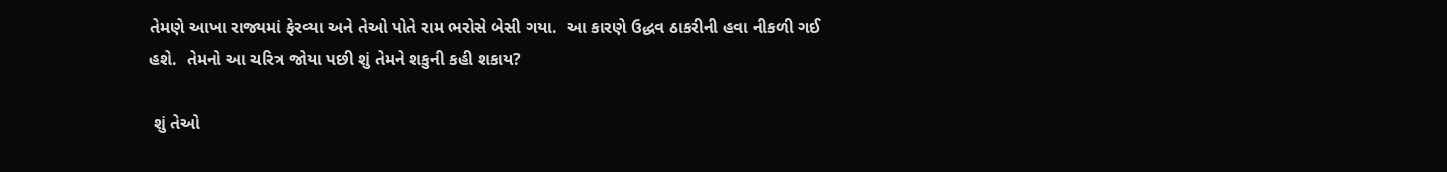તેમણે આખા રાજ્યમાં ફેરવ્યા અને તેઓ પોતે રામ ભરોસે બેસી ગયા.  આ કારણે ઉદ્ધવ ઠાકરીની હવા નીકળી ગઈ હશે.  તેમનો આ ચરિત્ર જોયા પછી શું તેમને શકુની કહી શકાય?

 શું તેઓ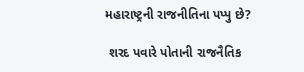મહારાષ્ટ્રની રાજનીતિના પપ્પુ છે?

 શરદ પવારે પોતાની રાજનૈતિક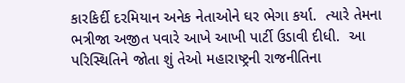કારકિર્દી દરમિયાન અનેક નેતાઓને ઘર ભેગા કર્યા.  ત્યારે તેમના ભત્રીજા અજીત પવારે આખે આખી પાર્ટી ઉડાવી દીધી.  આ પરિસ્થિતિને જોતા શું તેઓ મહારાષ્ટ્રની રાજનીતિના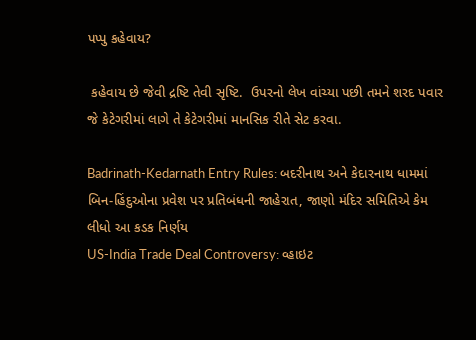પપ્પુ કહેવાય?

 કહેવાય છે જેવી દ્રષ્ટિ તેવી સૃષ્ટિ.  ઉપરનો લેખ વાંચ્યા પછી તમને શરદ પવાર જે કેટેગરીમાં લાગે તે કેટેગરીમાં માનસિક રીતે સેટ કરવા.

Badrinath-Kedarnath Entry Rules: બદરીનાથ અને કેદારનાથ ધામમાં બિન-હિંદુઓના પ્રવેશ પર પ્રતિબંધની જાહેરાત, જાણો મંદિર સમિતિએ કેમ લીધો આ કડક નિર્ણય
US-India Trade Deal Controversy: વ્હાઇટ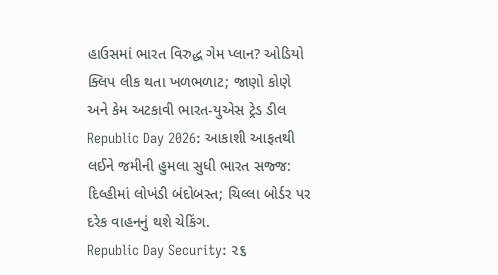હાઉસમાં ભારત વિરુદ્ધ ગેમ પ્લાન? ઓડિયો ક્લિપ લીક થતા ખળભળાટ; જાણો કોણે અને કેમ અટકાવી ભારત-યુએસ ટ્રેડ ડીલ
Republic Day 2026: આકાશી આફતથી લઈને જમીની હુમલા સુધી ભારત સજ્જ: દિલ્હીમાં લોખંડી બંદોબસ્ત; ચિલ્લા બોર્ડર પર દરેક વાહનનું થશે ચેકિંગ.
Republic Day Security: ૨૬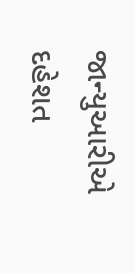જાન્યુઆરીએ દહેશત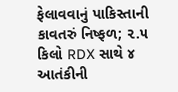ફેલાવવાનું પાકિસ્તાની કાવતરું નિષ્ફળ; ૨.૫ કિલો RDX સાથે ૪ આતંકીની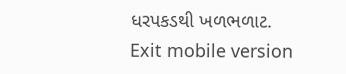ધરપકડથી ખળભળાટ.
Exit mobile version